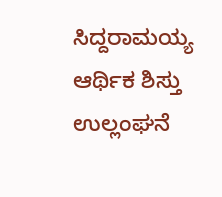ಸಿದ್ದರಾಮಯ್ಯ ಆರ್ಥಿಕ ಶಿಸ್ತು ಉಲ್ಲಂಘನೆ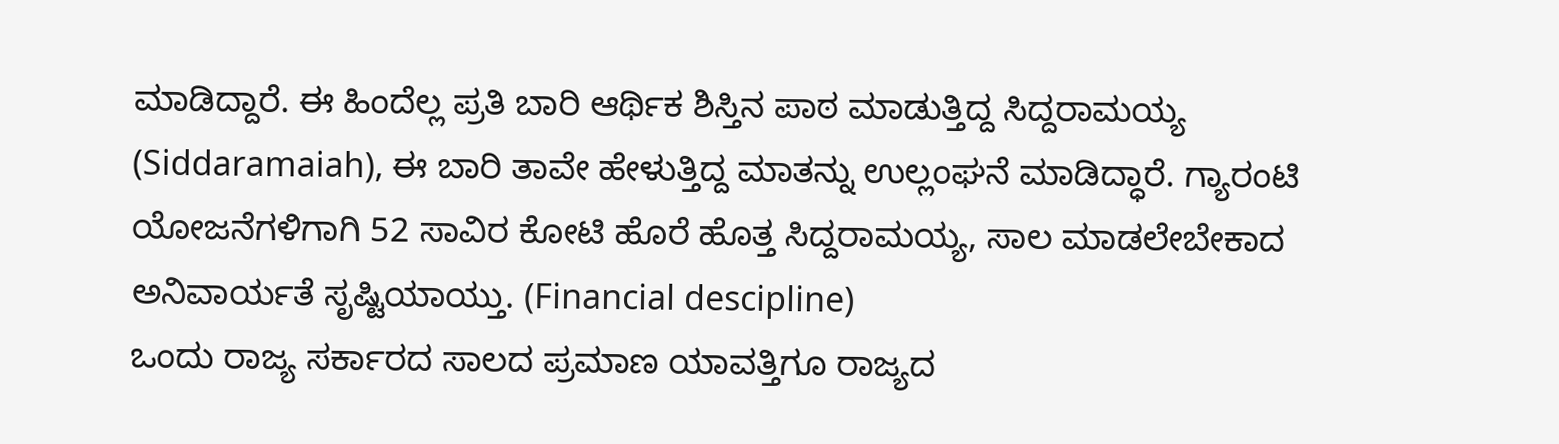ಮಾಡಿದ್ದಾರೆ. ಈ ಹಿಂದೆಲ್ಲ ಪ್ರತಿ ಬಾರಿ ಆರ್ಥಿಕ ಶಿಸ್ತಿನ ಪಾಠ ಮಾಡುತ್ತಿದ್ದ ಸಿದ್ದರಾಮಯ್ಯ (Siddaramaiah), ಈ ಬಾರಿ ತಾವೇ ಹೇಳುತ್ತಿದ್ದ ಮಾತನ್ನು ಉಲ್ಲಂಘನೆ ಮಾಡಿದ್ಧಾರೆ. ಗ್ಯಾರಂಟಿ ಯೋಜನೆಗಳಿಗಾಗಿ 52 ಸಾವಿರ ಕೋಟಿ ಹೊರೆ ಹೊತ್ತ ಸಿದ್ದರಾಮಯ್ಯ, ಸಾಲ ಮಾಡಲೇಬೇಕಾದ ಅನಿವಾರ್ಯತೆ ಸೃಷ್ಟಿಯಾಯ್ತು. (Financial descipline)
ಒಂದು ರಾಜ್ಯ ಸರ್ಕಾರದ ಸಾಲದ ಪ್ರಮಾಣ ಯಾವತ್ತಿಗೂ ರಾಜ್ಯದ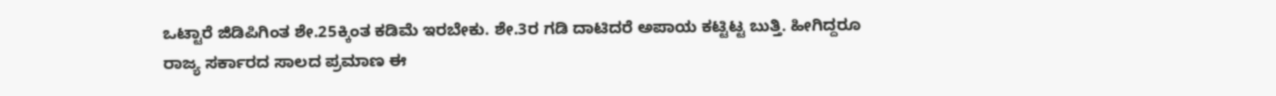ಒಟ್ಟಾರೆ ಜಿಡಿಪಿಗಿಂತ ಶೇ.25ಕ್ಕಿಂತ ಕಡಿಮೆ ಇರಬೇಕು. ಶೇ.3ರ ಗಡಿ ದಾಟಿದರೆ ಅಪಾಯ ಕಟ್ಟಿಟ್ಟ ಬುತ್ತಿ. ಹೀಗಿದ್ದರೂ ರಾಜ್ಯ ಸರ್ಕಾರದ ಸಾಲದ ಪ್ರಮಾಣ ಈ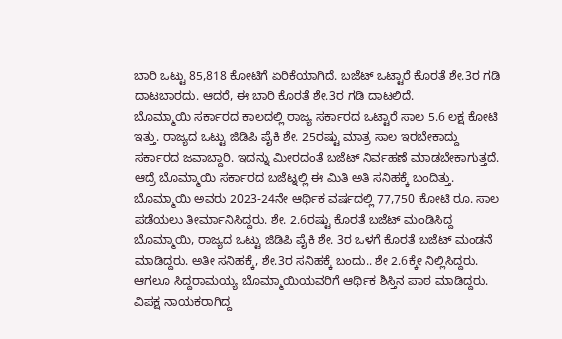ಬಾರಿ ಒಟ್ಟು 85,818 ಕೋಟಿಗೆ ಏರಿಕೆಯಾಗಿದೆ. ಬಜೆಟ್ ಒಟ್ಟಾರೆ ಕೊರತೆ ಶೇ.3ರ ಗಡಿ ದಾಟಬಾರದು. ಆದರೆ, ಈ ಬಾರಿ ಕೊರತೆ ಶೇ.3ರ ಗಡಿ ದಾಟಲಿದೆ.
ಬೊಮ್ಮಾಯಿ ಸರ್ಕಾರದ ಕಾಲದಲ್ಲಿ ರಾಜ್ಯ ಸರ್ಕಾರದ ಒಟ್ಟಾರೆ ಸಾಲ 5.6 ಲಕ್ಷ ಕೋಟಿ ಇತ್ತು. ರಾಜ್ಯದ ಒಟ್ಟು ಜಿಡಿಪಿ ಪೈಕಿ ಶೇ. 25ರಷ್ಟು ಮಾತ್ರ ಸಾಲ ಇರಬೇಕಾದ್ದು ಸರ್ಕಾರದ ಜವಾಬ್ದಾರಿ. ಇದನ್ನು ಮೀರದಂತೆ ಬಜೆಟ್ ನಿರ್ವಹಣೆ ಮಾಡಬೇಕಾಗುತ್ತದೆ. ಆದ್ರೆ ಬೊಮ್ಮಾಯಿ ಸರ್ಕಾರದ ಬಜೆಟ್ನಲ್ಲಿ ಈ ಮಿತಿ ಅತಿ ಸನಿಹಕ್ಕೆ ಬಂದಿತ್ತು. ಬೊಮ್ಮಾಯಿ ಅವರು 2023-24ನೇ ಆರ್ಥಿಕ ವರ್ಷದಲ್ಲಿ 77,750 ಕೋಟಿ ರೂ. ಸಾಲ ಪಡೆಯಲು ತೀರ್ಮಾನಿಸಿದ್ದರು. ಶೇ. 2.6ರಷ್ಟು ಕೊರತೆ ಬಜೆಟ್ ಮಂಡಿಸಿದ್ದ ಬೊಮ್ಮಾಯಿ, ರಾಜ್ಯದ ಒಟ್ಟು ಜಿಡಿಪಿ ಪೈಕಿ ಶೇ. 3ರ ಒಳಗೆ ಕೊರತೆ ಬಜೆಟ್ ಮಂಡನೆ ಮಾಡಿದ್ದರು. ಅತೀ ಸನಿಹಕ್ಕೆ, ಶೇ.3ರ ಸನಿಹಕ್ಕೆ ಬಂದು.. ಶೇ 2.6ಕ್ಕೇ ನಿಲ್ಲಿಸಿದ್ದರು. ಆಗಲೂ ಸಿದ್ದರಾಮಯ್ಯ ಬೊಮ್ಮಾಯಿಯವರಿಗೆ ಆರ್ಥಿಕ ಶಿಸ್ತಿನ ಪಾಠ ಮಾಡಿದ್ದರು.
ವಿಪಕ್ಷ ನಾಯಕರಾಗಿದ್ದ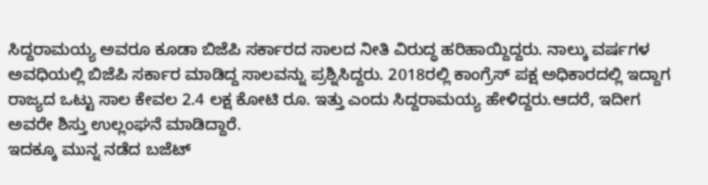ಸಿದ್ದರಾಮಯ್ಯ ಅವರೂ ಕೂಡಾ ಬಿಜೆಪಿ ಸರ್ಕಾರದ ಸಾಲದ ನೀತಿ ವಿರುದ್ಧ ಹರಿಹಾಯ್ದಿದ್ದರು. ನಾಲ್ಕು ವರ್ಷಗಳ ಅವಧಿಯಲ್ಲಿ ಬಿಜೆಪಿ ಸರ್ಕಾರ ಮಾಡಿದ್ದ ಸಾಲವನ್ನು ಪ್ರಶ್ನಿಸಿದ್ದರು. 2018ರಲ್ಲಿ ಕಾಂಗ್ರೆಸ್ ಪಕ್ಷ ಅಧಿಕಾರದಲ್ಲಿ ಇದ್ದಾಗ ರಾಜ್ಯದ ಒಟ್ಟು ಸಾಲ ಕೇವಲ 2.4 ಲಕ್ಷ ಕೋಟಿ ರೂ. ಇತ್ತು ಎಂದು ಸಿದ್ದರಾಮಯ್ಯ ಹೇಳಿದ್ದರು.ಆದರೆ, ಇದೀಗ ಅವರೇ ಶಿಸ್ತು ಉಲ್ಲಂಘನೆ ಮಾಡಿದ್ದಾರೆ.
ಇದಕ್ಕೂ ಮುನ್ನ ನಡೆದ ಬಜೆಟ್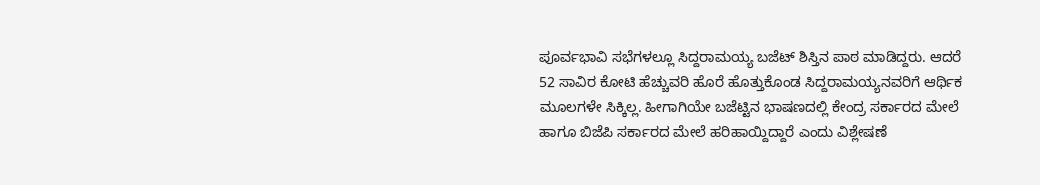ಪೂರ್ವಭಾವಿ ಸಭೆಗಳಲ್ಲೂ ಸಿದ್ದರಾಮಯ್ಯ ಬಜೆಟ್ ಶಿಸ್ತಿನ ಪಾಠ ಮಾಡಿದ್ದರು. ಆದರೆ 52 ಸಾವಿರ ಕೋಟಿ ಹೆಚ್ಚುವರಿ ಹೊರೆ ಹೊತ್ತುಕೊಂಡ ಸಿದ್ದರಾಮಯ್ಯನವರಿಗೆ ಆರ್ಥಿಕ ಮೂಲಗಳೇ ಸಿಕ್ಕಿಲ್ಲ. ಹೀಗಾಗಿಯೇ ಬಜೆಟ್ಟಿನ ಭಾಷಣದಲ್ಲಿ ಕೇಂದ್ರ ಸರ್ಕಾರದ ಮೇಲೆ ಹಾಗೂ ಬಿಜೆಪಿ ಸರ್ಕಾರದ ಮೇಲೆ ಹರಿಹಾಯ್ದಿದ್ದಾರೆ ಎಂದು ವಿಶ್ಲೇಷಣೆ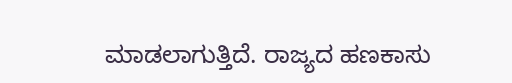ಮಾಡಲಾಗುತ್ತಿದೆ. ರಾಜ್ಯದ ಹಣಕಾಸು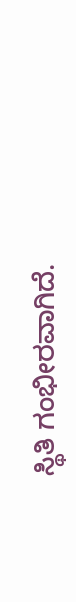ಸ್ಥಿತಿ ಗಂಭೀರವಾಗಿದೆ.